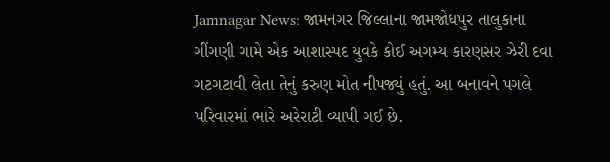Jamnagar News: જામનગર જિલ્લાના જામજોધપુર તાલુકાના ગીંગણી ગામે એક આશાસ્પદ યુવકે કોઈ અગમ્ય કારણસર ઝેરી દવા ગટગટાવી લેતા તેનું કરુણ મોત નીપજ્યું હતું. આ બનાવને પગલે પરિવારમાં ભારે અરેરાટી વ્યાપી ગઈ છે.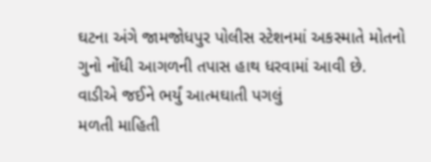ઘટના અંગે જામજોધપુર પોલીસ સ્ટેશનમાં અકસ્માતે મોતનો ગુનો નોંધી આગળની તપાસ હાથ ધરવામાં આવી છે.
વાડીએ જઈને ભર્યું આત્મઘાતી પગલું
મળતી માહિતી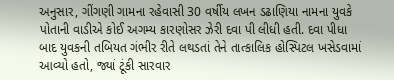અનુસાર, ગીંગણી ગામના રહેવાસી 30 વર્ષીય લખન ડઢાણિયા નામના યુવકે પોતાની વાડીએ કોઈ અગમ્ય કારણોસર ઝેરી દવા પી લીધી હતી. દવા પીધા બાદ યુવકની તબિયત ગંભીર રીતે લથડતાં તેને તાત્કાલિક હોસ્પિટલ ખસેડવામાં આવ્યો હતો, જ્યાં ટૂંકી સારવાર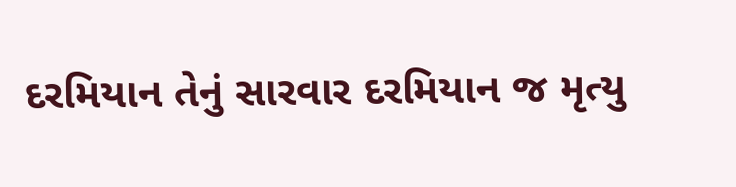દરમિયાન તેનું સારવાર દરમિયાન જ મૃત્યુ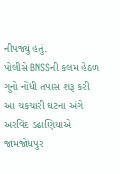નીપજ્યું હતું.
પોલીસે BNSSની કલમ હેઠળ ગુનો નોંધી તપાસ શરૂ કરી
આ ચકચારી ઘટના અંગે અરવિંદ ડઢાણિયાએ જામજોધપુર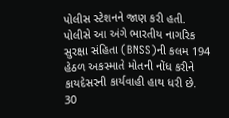પોલીસ સ્ટેશનને જાણ કરી હતી. પોલીસે આ અંગે ભારતીય નાગરિક સુરક્ષા સંહિતા (BNSS)ની કલમ 194 હેઠળ અકસ્માતે મોતની નોંધ કરીને કાયદેસરની કાર્યવાહી હાથ ધરી છે. 30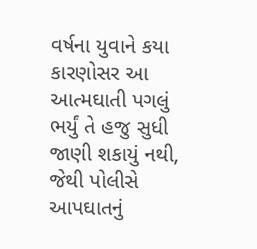વર્ષના યુવાને કયા કારણોસર આ આત્મઘાતી પગલું ભર્યું તે હજુ સુધી જાણી શકાયું નથી, જેથી પોલીસે આપઘાતનું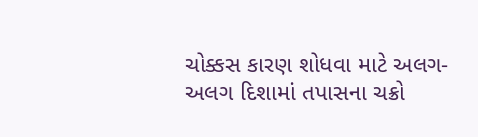ચોક્કસ કારણ શોધવા માટે અલગ-અલગ દિશામાં તપાસના ચક્રો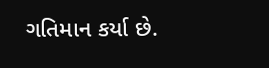ગતિમાન કર્યા છે.